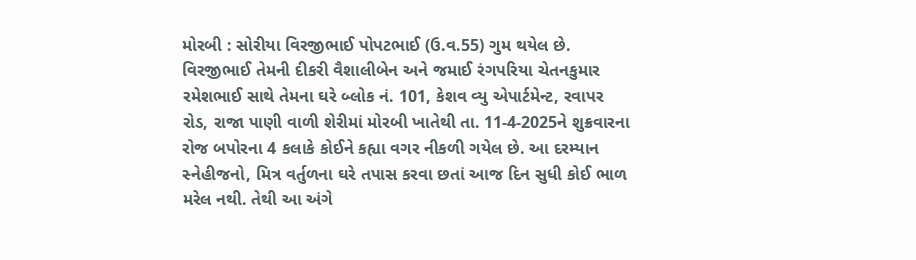મોરબી : સોરીયા વિરજીભાઈ પોપટભાઈ (ઉ.વ.55) ગુમ થયેલ છે. વિરજીભાઈ તેમની દીકરી વૈશાલીબેન અને જમાઈ રંગપરિયા ચેતનકુમાર રમેશભાઈ સાથે તેમના ઘરે બ્લોક નં. 101, કેશવ વ્યુ એપાર્ટમેન્ટ, રવાપર રોડ, રાજા પાણી વાળી શેરીમાં મોરબી ખાતેથી તા. 11-4-2025ને શુક્રવારના રોજ બપોરના 4 કલાકે કોઈને કહ્યા વગર નીકળી ગયેલ છે. આ દરમ્યાન સ્નેહીજનો, મિત્ર વર્તુળના ઘરે તપાસ કરવા છતાં આજ દિન સુધી કોઈ ભાળ મરેલ નથી. તેથી આ અંગે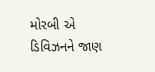મોરબી એ ડિવિઝનને જાણ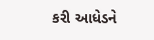કરી આધેડને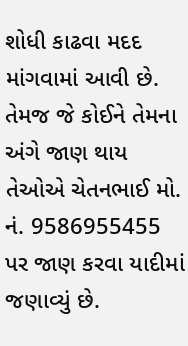શોધી કાઢવા મદદ માંગવામાં આવી છે. તેમજ જે કોઈને તેમના અંગે જાણ થાય તેઓએ ચેતનભાઈ મો. નં. 9586955455 પર જાણ કરવા યાદીમાં જણાવ્યું છે.